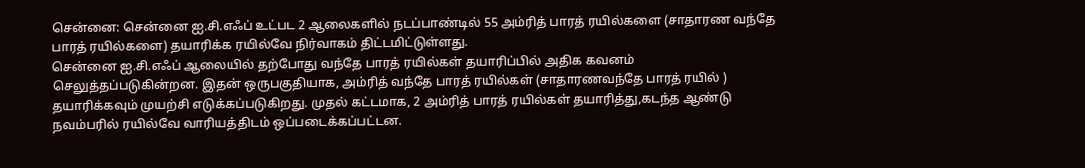சென்னை: சென்னை ஐ.சி.எஃப் உட்பட 2 ஆலைகளில் நடப்பாண்டில் 55 அம்ரித் பாரத் ரயில்களை (சாதாரண வந்தே பாரத் ரயில்களை) தயாரிக்க ரயில்வே நிர்வாகம் திட்டமிட்டுள்ளது.
சென்னை ஐ.சி.எஃப் ஆலையில் தற்போது வந்தே பாரத் ரயில்கள் தயாரிப்பில் அதிக கவனம் செலுத்தப்படுகின்றன. இதன் ஒருபகுதியாக, அம்ரித் வந்தே பாரத் ரயில்கள் (சாதாரணவந்தே பாரத் ரயில் ) தயாரிக்கவும் முயற்சி எடுக்கப்படுகிறது. முதல் கட்டமாக, 2 அம்ரித் பாரத் ரயில்கள் தயாரித்து,கடந்த ஆண்டு நவம்பரில் ரயில்வே வாரியத்திடம் ஒப்படைக்கப்பட்டன.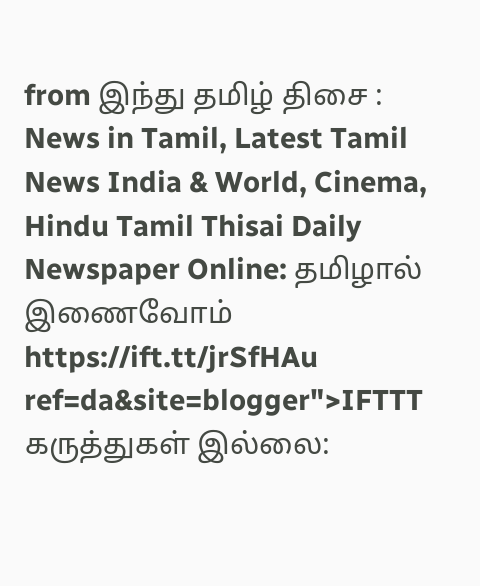from இந்து தமிழ் திசை : News in Tamil, Latest Tamil News India & World, Cinema, Hindu Tamil Thisai Daily Newspaper Online: தமிழால் இணைவோம் https://ift.tt/jrSfHAu
ref=da&site=blogger">IFTTT
கருத்துகள் இல்லை: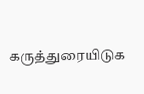கருத்துரையிடுக